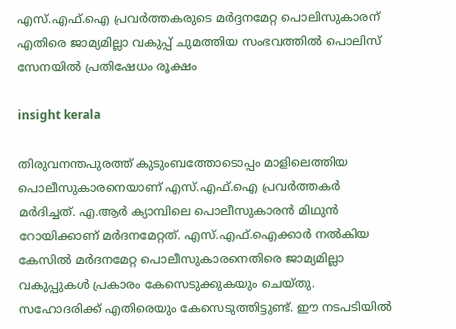എസ്.എഫ്.ഐ പ്രവർത്തകരുടെ മർദ്ദനമേറ്റ പൊലിസുകാരന് എതിരെ ജാമ്യമില്ലാ വകുപ്പ് ചുമത്തിയ സംഭവത്തിൽ പൊലിസ് സേനയിൽ പ്രതിഷേധം രൂക്ഷം

insight kerala

തിരുവനന്തപുരത്ത് കുടുംബത്തോടൊപ്പം മാളിലെത്തിയ പൊലീസുകാരനെയാണ് എസ്.എഫ്.ഐ പ്രവർത്തകർ മർദിച്ചത്. എ.ആർ ക്യാമ്പിലെ പൊലീസുകാരൻ മിഥുൻ റോയിക്കാണ് മർദനമേറ്റത്. എസ്.എഫ്.ഐക്കാർ നൽകിയ കേസിൽ മർദനമേറ്റ പൊലീസുകാരനെതിരെ ജാമ്യമില്ലാ വകുപ്പുകൾ പ്രകാരം കേസെടുക്കുകയും ചെയ്തു. സഹോദരിക്ക് എതിരെയും കേസെടുത്തിട്ടുണ്ട്. ഈ നടപടിയിൽ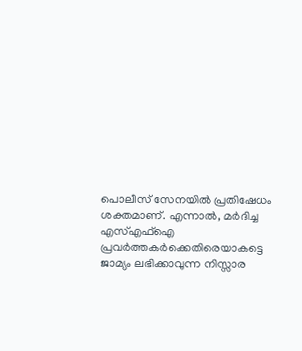പൊലീസ് സേനയിൽ പ്രതിഷേധം ശക്തമാണ്. എന്നാൽ, മർദിച്ച എസ്എഫ്ഐ പ്രവർത്തകർക്കെതിരെയാകട്ടെ ജാമ്യം ലഭിക്കാവുന്ന നിസ്സാര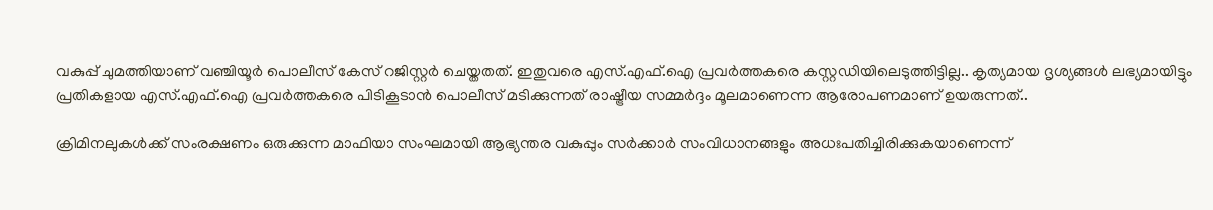വകുപ്പ് ചുമത്തിയാണ് വഞ്ചിയൂർ പൊലീസ് കേസ് റജിസ്റ്റർ ചെയ്തതത്‌. ഇതുവരെ എസ്.എഫ്.ഐ പ്രവർത്തകരെ കസ്റ്റഡിയിലെടുത്തിട്ടില്ല.. കൃത്യമായ ദൃശ്യങ്ങൾ ലഭ്യമായിട്ടും പ്രതികളായ എസ്.എഫ്.ഐ പ്രവർത്തകരെ പിടികൂടാൻ പൊലീസ് മടിക്കുന്നത് രാഷ്ട്രീയ സമ്മർദ്ദം മൂലമാണെന്ന ആരോപണമാണ് ഉയരുന്നത്..

ക്രിമിനലുകൾക്ക് സംരക്ഷണം ഒരുക്കുന്ന മാഫിയാ സംഘമായി ആഭ്യന്തര വകുപ്പും സർക്കാർ സംവിധാനങ്ങളും അധഃപതിച്ചിരിക്കുകയാണെന്ന്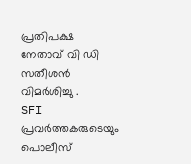പ്രതിപക്ഷ നേതാവ് വി ഡി സതീശൻ വിമർശിച്ചു .
SFI പ്രവർത്തകരുടെയും പൊലീസ്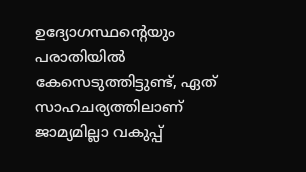ഉദ്യോഗസ്ഥന്റെയും പരാതിയിൽ കേസെടുത്തിട്ടുണ്ട്, ഏത് സാഹചര്യത്തിലാണ് ജാമ്യമില്ലാ വകുപ്പ്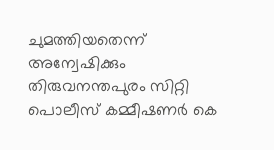ചുമത്തിയതെന്ന് അന്വേഷിക്കും തിരുവനന്തപുരം സിറ്റി പൊലീസ് കമ്മീഷണർ കെ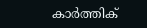കാർത്തിക്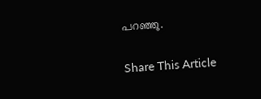പറഞ്ഞു.

Share This Article